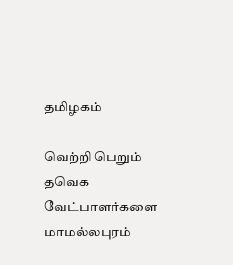தமிழகம்

வெற்றி பெறும் தவெக வேட்பாளர்களை மாமல்லபுரம்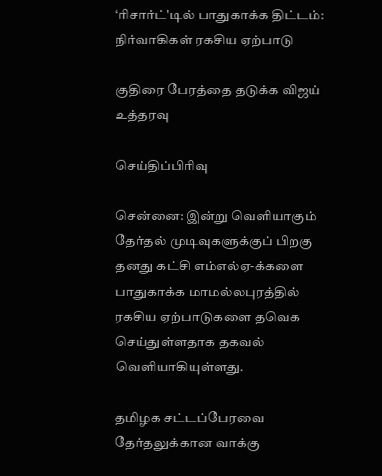‘ரிசார்ட்'டில் பாதுகாக்க திட்டம்: நிர்வாகிகள் ரகசிய ஏற்பாடு

குதிரை பேரத்தை தடுக்க விஜய் உத்தரவு

செய்திப்பிரிவு

சென்னை: இன்று வெளியாகும் தேர்தல் முடிவுகளுக்குப் பிறகு தனது கட்சி எம்எல்ஏ-க்களை பாதுகாக்க மாமல்லபுரத்தில் ரகசிய ஏற்பாடுகளை தவெக செய்துள்ளதாக தகவல் வெளியாகியுள்ளது.

தமிழக சட்டப்பேரவை தேர்தலுக்கான வாக்கு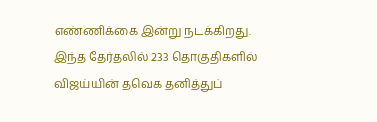எண்ணிக்கை இன்று நடக்கிறது. இந்த தேர்தலில் 233 தொகுதிகளில் விஜய்யின் தவெக தனித்துப்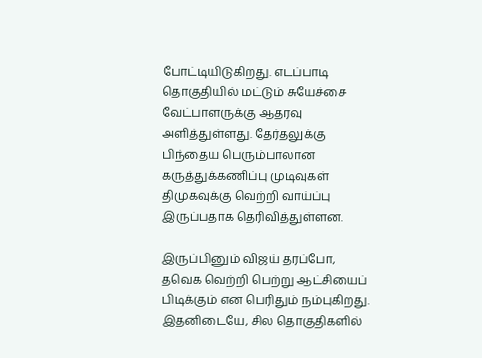போட்டியிடுகிறது. எடப்பாடி தொகுதியில் மட்டும் சுயேச்சை வேட்பாளருக்கு ஆதரவு அளித்துள்ளது. தேர்தலுக்கு பிந்தைய பெரும்பாலான கருத்துக்கணிப்பு முடிவுகள் திமுகவுக்கு வெற்றி வாய்ப்பு இருப்பதாக தெரிவித்துள்ளன.

இருப்பினும் விஜய் தரப்போ, தவெக வெற்றி பெற்று ஆட்சியைப் பிடிக்கும் என பெரிதும் நம்புகிறது. இதனிடையே, சில தொகுதிகளில்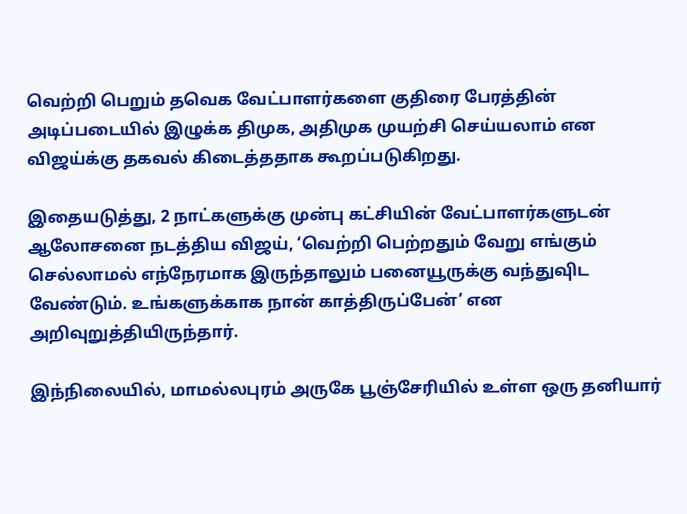வெற்றி பெறும் தவெக வேட்பாளர்களை குதிரை பேரத்தின் அடிப்படையில் இழுக்க திமுக, அதிமுக முயற்சி செய்யலாம் என விஜய்க்கு தகவல் கிடைத்ததாக கூறப்படுகிறது.

இதையடுத்து, 2 நாட்களுக்கு முன்பு கட்சியின் வேட்பாளர்களுடன் ஆலோசனை நடத்திய விஜய், ‘வெற்றி பெற்றதும் வேறு எங்கும் செல்லாமல் எந்நேரமாக இருந்தாலும் பனையூருக்கு வந்துவுிட வேண்டும். உங்களுக்காக நான் காத்திருப்பேன்’ என அறிவுறுத்தியிருந்தார்.

இந்நிலையில், மாமல்லபுரம் அருகே பூஞ்சேரியில் உள்ள ஒரு தனியார்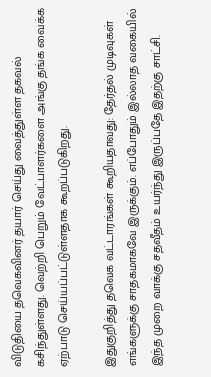விடுதியை தவெகவினர் தயார் செய்து வைத்துள்ள தகவல் கசிந்துள்ளது. வெற்றி பெறும் வேட்பாளர்களை அங்கு தங்க வைக்க ஏற்பாடு செய்யப்பட்டுள்ளதாக கூறப்படுகிறது.

இதுகுறித்து தவெக வட்டாரங்கள் கூறியதாவது: தேர்தல் முடிவுகள் எங்களுக்கு சாதகமாகவே இருக்கும். எப்போதும் இல்லாத வகையில் இந்த முறை வாக்கு சதவீதம் உயர்ந்து இருப்பதே இதற்கு சாட்சி.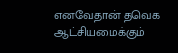எனவேதான் தவெக ஆட்சியமைக்கும்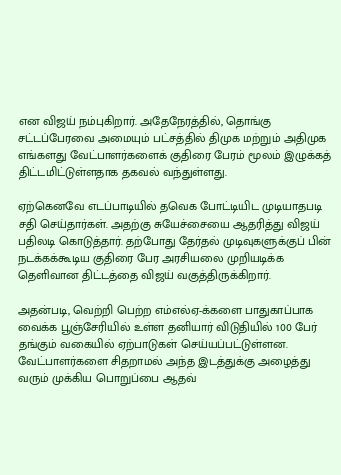என விஜய் நம்புகிறார். அதேநேரத்தில், தொங்கு சட்டப்பேரவை அமையும் பட்சத்தில் திமுக மற்றும் அதிமுக எங்களது வேட்பாளர்களைக் குதிரை பேரம் மூலம் இழுக்கத் திட்டமிட்டுள்ளதாக தகவல் வந்துள்ளது.

ஏற்கெனவே எடப்பாடியில் தவெக போட்டியிட முடியாதபடி சதி செய்தார்கள். அதற்கு சுயேச்சையை ஆதரித்து விஜய் பதிலடி கொடுத்தார். தற்போது தேர்தல் முடிவுகளுக்குப் பின் நடக்கக்கூடிய குதிரை பேர அரசியலை முறியடிக்க தெளிவான திட்டத்தை விஜய் வகுத்திருக்கிறார்.

அதன்படி, வெற்றி பெற்ற எம்எல்ஏ-க்களை பாதுகாப்பாக வைக்க பூஞ்சேரியில் உள்ள தனியார் விடுதியில் 100 பேர் தங்கும் வகையில் ஏற்பாடுகள் செய்யப்பட்டுள்ளன. வேட்பாளர்களை சிதறாமல் அந்த இடத்துக்கு அழைத்து வரும் முக்கிய பொறுப்பை ஆதவ்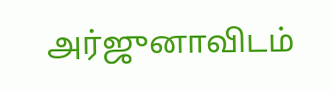அர்ஜுனாவிடம்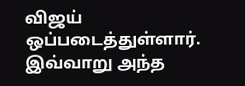விஜய் ஒப்படைத்துள்ளார். இவ்வாறு அந்த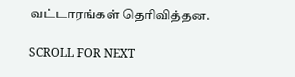வட்டாரங்கள் தெரிவித்தன.

SCROLL FOR NEXT